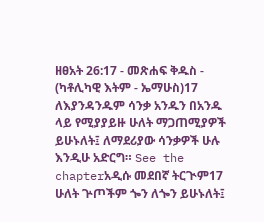ዘፀአት 26:17 - መጽሐፍ ቅዱስ - (ካቶሊካዊ እትም - ኤማሁስ)17 ለእያንዳንዱም ሳንቃ አንዱን በአንዱ ላይ የሚያያይዙ ሁለት ማጋጠሚያዎች ይሁኑለት፤ ለማደሪያው ሳንቃዎች ሁሉ እንዲሁ አድርግ። See the chapterአዲሱ መደበኛ ትርጒም17 ሁለት ጕጦችም ጐን ለጐን ይሁኑለት፤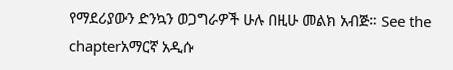የማደሪያውን ድንኳን ወጋግራዎች ሁሉ በዚሁ መልክ አብጅ። See the chapterአማርኛ አዲሱ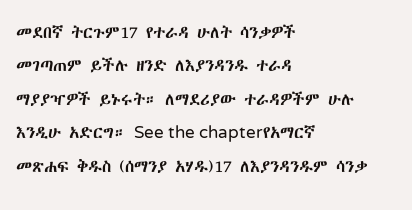መደበኛ ትርጉም17 የተራዳ ሁለት ሳንቃዎች መገጣጠም ይችሉ ዘንድ ለእያንዳንዱ ተራዳ ማያያዣዎች ይኑሩት። ለማደሪያው ተራዳዎችም ሁሉ እንዲሁ አድርግ። See the chapterየአማርኛ መጽሐፍ ቅዱስ (ሰማንያ አሃዱ)17 ለእያንዳንዱም ሳንቃ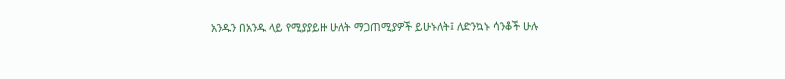አንዱን በአንዱ ላይ የሚያያይዙ ሁለት ማጋጠሚያዎች ይሁኑለት፤ ለድንኳኑ ሳንቆች ሁሉ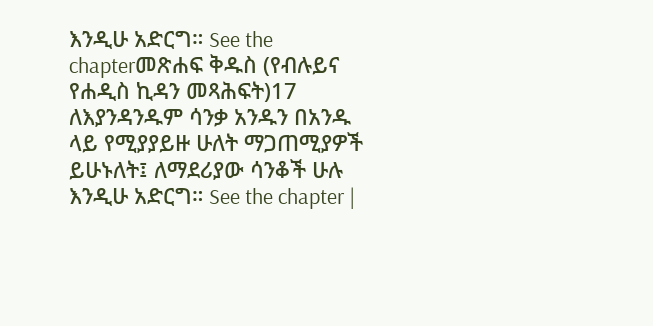እንዲሁ አድርግ። See the chapterመጽሐፍ ቅዱስ (የብሉይና የሐዲስ ኪዳን መጻሕፍት)17 ለእያንዳንዱም ሳንቃ አንዱን በአንዱ ላይ የሚያያይዙ ሁለት ማጋጠሚያዎች ይሁኑለት፤ ለማደሪያው ሳንቆች ሁሉ እንዲሁ አድርግ። See the chapter |